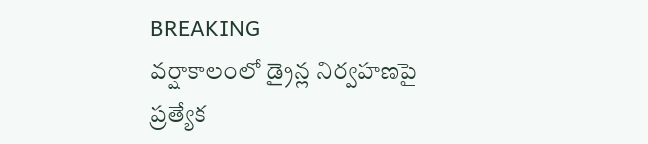BREAKING
వర్షాకాలంలో డ్రైన్ల నిర్వహణపై ప్రత్యేక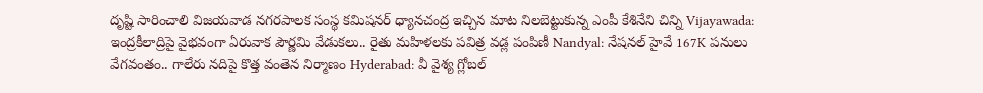దృష్టి సారించాలి విజయవాడ నగరపాలక సంస్థ కమిషనర్ ధ్యానచంద్ర ఇచ్చిన మాట నిలబెట్టుకున్న ఎంపీ కేశినేని చిన్ని Vijayawada: ఇంద్రకీలాద్రిపై వైభవంగా ఏరువాక పౌర్ణమి వేడుకలు.. రైతు మహిళలకు పవిత్ర వడ్ల పంపిణీ Nandyal: నేషనల్ హైవే 167K పనులు వేగవంతం.. గాలేరు నదిపై కొత్త వంతెన నిర్మాణం Hyderabad: వీ వైశ్య గ్లోబల్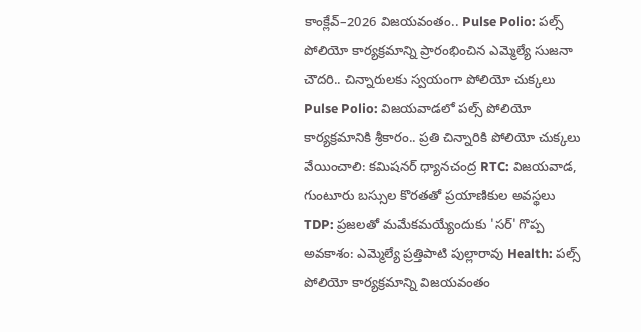కాంక్లేవ్–2026 విజయవంతం.. Pulse Polio: పల్స్ పోలియో కార్యక్రమాన్ని ప్రారంభించిన ఎమ్మెల్యే సుజనా చౌదరి.. చిన్నారులకు స్వయంగా పోలియో చుక్కలు Pulse Polio: విజయవాడలో పల్స్ పోలియో కార్యక్రమానికి శ్రీకారం.. ప్రతి చిన్నారికి పోలియో చుక్కలు వేయించాలి: కమిషనర్ ధ్యానచంద్ర RTC: విజయవాడ, గుంటూరు బస్సుల కొరతతో ప్రయాణికుల అవస్థలు TDP: ప్రజలతో మమేకమయ్యేందుకు 'సర్' గొప్ప అవకాశం: ఎమ్మెల్యే ప్రత్తిపాటి పుల్లారావు Health: పల్స్ పోలియో కార్యక్రమాన్ని విజయవంతం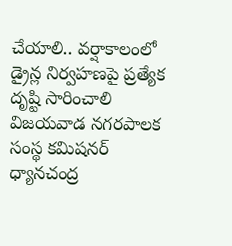చేయాలి.. వర్షాకాలంలో డ్రైన్ల నిర్వహణపై ప్రత్యేక దృష్టి సారించాలి విజయవాడ నగరపాలక సంస్థ కమిషనర్ ధ్యానచంద్ర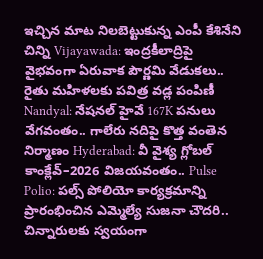ఇచ్చిన మాట నిలబెట్టుకున్న ఎంపీ కేశినేని చిన్ని Vijayawada: ఇంద్రకీలాద్రిపై వైభవంగా ఏరువాక పౌర్ణమి వేడుకలు.. రైతు మహిళలకు పవిత్ర వడ్ల పంపిణీ Nandyal: నేషనల్ హైవే 167K పనులు వేగవంతం.. గాలేరు నదిపై కొత్త వంతెన నిర్మాణం Hyderabad: వీ వైశ్య గ్లోబల్ కాంక్లేవ్–2026 విజయవంతం.. Pulse Polio: పల్స్ పోలియో కార్యక్రమాన్ని ప్రారంభించిన ఎమ్మెల్యే సుజనా చౌదరి.. చిన్నారులకు స్వయంగా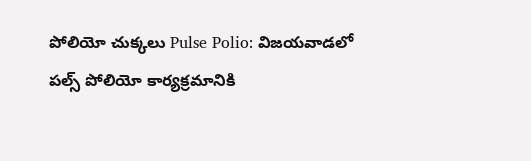పోలియో చుక్కలు Pulse Polio: విజయవాడలో పల్స్ పోలియో కార్యక్రమానికి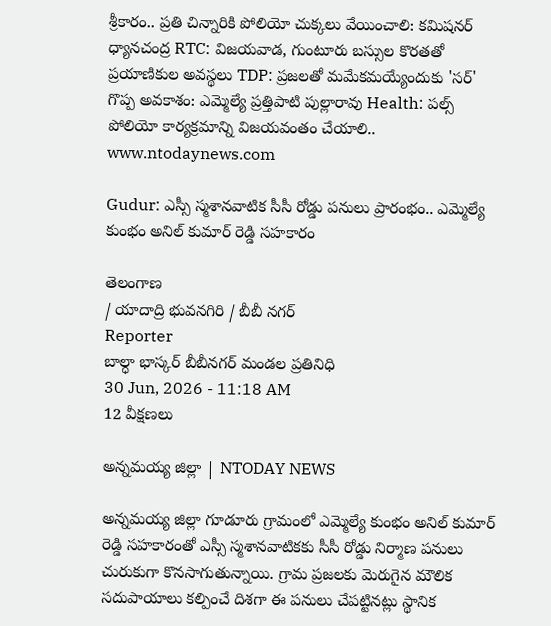శ్రీకారం.. ప్రతి చిన్నారికి పోలియో చుక్కలు వేయించాలి: కమిషనర్ ధ్యానచంద్ర RTC: విజయవాడ, గుంటూరు బస్సుల కొరతతో ప్రయాణికుల అవస్థలు TDP: ప్రజలతో మమేకమయ్యేందుకు 'సర్' గొప్ప అవకాశం: ఎమ్మెల్యే ప్రత్తిపాటి పుల్లారావు Health: పల్స్ పోలియో కార్యక్రమాన్ని విజయవంతం చేయాలి..
www.ntodaynews.com

Gudur: ఎస్సీ స్మశానవాటిక సీసీ రోడ్డు పనులు ప్రారంభం.. ఎమ్మెల్యే కుంభం అనిల్ కుమార్ రెడ్డి సహకారం

తెలంగాణ
/ యాదాద్రి భువనగిరి / బీబీ నగర్
Reporter
బాల్ధా భాస్కర్ బీబీనగర్ మండల ప్రతినిధి
30 Jun, 2026 - 11:18 AM
12 వీక్షణలు

అన్నమయ్య జిల్లా | NTODAY NEWS

అన్నమయ్య జిల్లా గూడూరు గ్రామంలో ఎమ్మెల్యే కుంభం అనిల్ కుమార్ రెడ్డి సహకారంతో ఎస్సీ స్మశానవాటికకు సీసీ రోడ్డు నిర్మాణ పనులు చురుకుగా కొనసాగుతున్నాయి. గ్రామ ప్రజలకు మెరుగైన మౌలిక సదుపాయాలు కల్పించే దిశగా ఈ పనులు చేపట్టినట్లు స్థానిక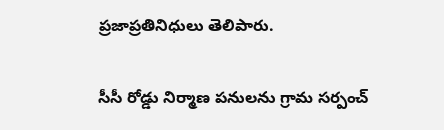ప్రజాప్రతినిధులు తెలిపారు.

సీసీ రోడ్డు నిర్మాణ పనులను గ్రామ సర్పంచ్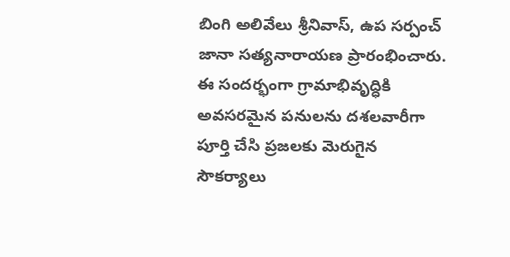బింగి అలివేలు శ్రీనివాస్, ఉప సర్పంచ్ జానా సత్యనారాయణ ప్రారంభించారు. ఈ సందర్భంగా గ్రామాభివృద్ధికి అవసరమైన పనులను దశలవారీగా పూర్తి చేసి ప్రజలకు మెరుగైన సౌకర్యాలు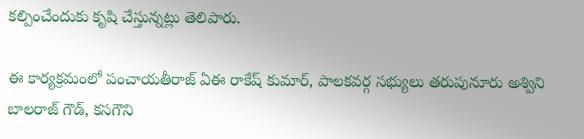కల్పించేందుకు కృషి చేస్తున్నట్లు తెలిపారు.

ఈ కార్యక్రమంలో పంచాయతీరాజ్ ఏఈ రాకేష్ కుమార్, పాలకవర్గ సభ్యులు తరుపునూరు అశ్విని బాలరాజ్ గౌడ్, కసగౌని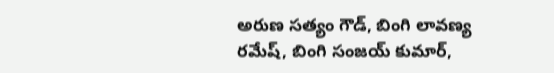అరుణ సత్యం గౌడ్, బింగి లావణ్య రమేష్, బింగి సంజయ్ కుమార్,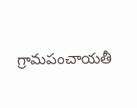గ్రామపంచాయతీ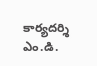కార్యదర్శి ఎం.డి.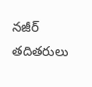నజీర్ తదితరులు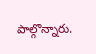పాల్గొన్నారు.